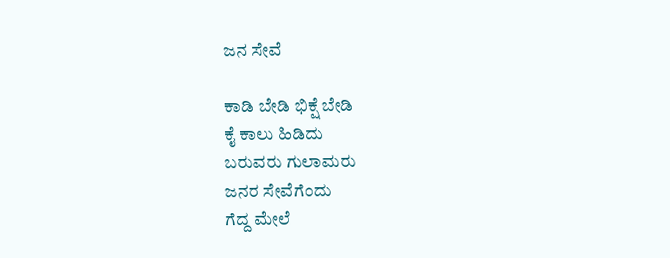ಜನ ಸೇವೆ

ಕಾಡಿ ಬೇಡಿ ಭಿಕ್ಷೆ ಬೇಡಿ
ಕೈ ಕಾಲು ಹಿಡಿದು
ಬರುವರು ಗುಲಾಮರು
ಜನರ ಸೇವೆಗೆಂದು
ಗೆದ್ದ ಮೇಲೆ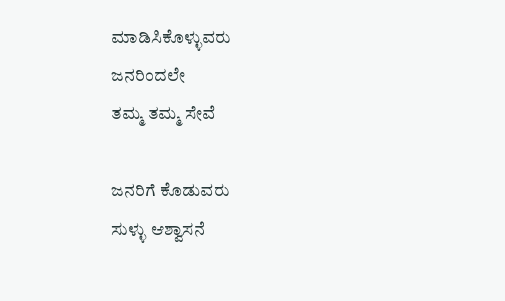ಮಾಡಿಸಿಕೊಳ್ಳುವರು
ಜನರಿಂದಲೇ
ತಮ್ಮ ತಮ್ಮ ಸೇವೆ

ಜನರಿಗೆ ಕೊಡುವರು
ಸುಳ್ಳು ಆಶ್ವಾಸನೆ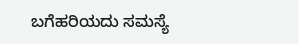ಬಗೆಹರಿಯದು ಸಮಸ್ಯೆ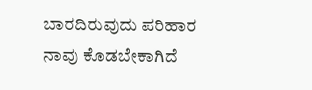ಬಾರದಿರುವುದು ಪರಿಹಾರ
ನಾವು ಕೊಡಬೇಕಾಗಿದೆ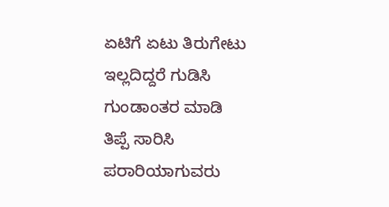ಏಟಿಗೆ ಏಟು ತಿರುಗೇಟು
ಇಲ್ಲದಿದ್ದರೆ ಗುಡಿಸಿ
ಗುಂಡಾಂತರ ಮಾಡಿ
ತಿಪ್ಪೆ ಸಾರಿಸಿ
ಪರಾರಿಯಾಗುವರು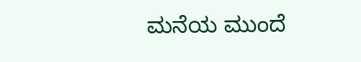ಮನೆಯ ಮುಂದೆ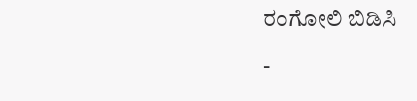ರಂಗೋಲಿ ಬಿಡಿಸಿ

-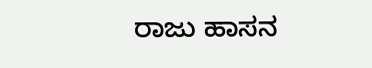ರಾಜು ಹಾಸನ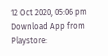12 Oct 2020, 05:06 pm
Download App from Playstore: